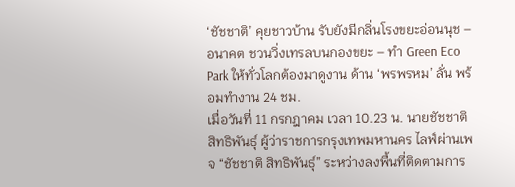‘ชัชชาติ’ คุยชาวบ้าน รับยังมีกลิ่นโรงขยะอ่อนนุช – อนาคต ชวนวิ่งเทรลบนกองขยะ – ทำ Green Eco Park ให้ทั่วโลกต้องมาดูงาน ด้าน ‘พรพรหม’ ลั่น พร้อมทำงาน 24 ชม.
เมื่อวันที่ 11 กรกฎาคม เวลา 10.23 น. นายชัชชาติ สิทธิพันธุ์ ผู้ว่าราชการกรุงเทพมหานคร ไลฟ์ผ่านเพจ “ชัชชาติ สิทธิพันธุ์” ระหว่างลงพื้นที่ติดตามการ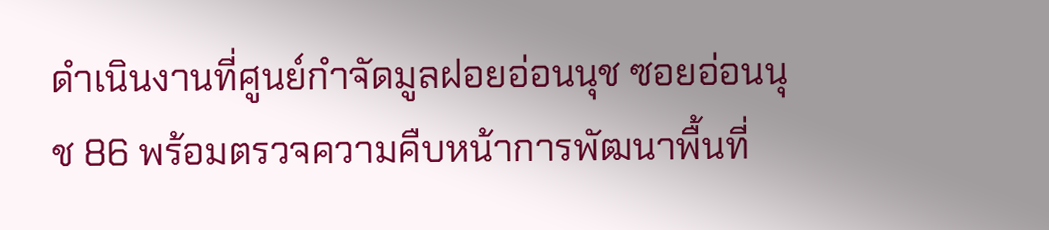ดำเนินงานที่ศูนย์กำจัดมูลฝอยอ่อนนุช ซอยอ่อนนุช 86 พร้อมตรวจความคืบหน้าการพัฒนาพื้นที่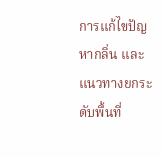การแก้ไขปัญหากลิ่น และแนวทางยกระดับพื้นที่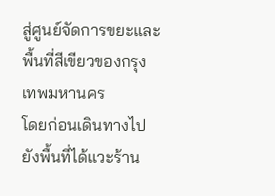สู่ศูนย์จัดการขยะและพื้นที่สีเขียวของกรุงเทพมหานคร
โดยก่อนเดินทางไปยังพื้นที่ได้แวะร้าน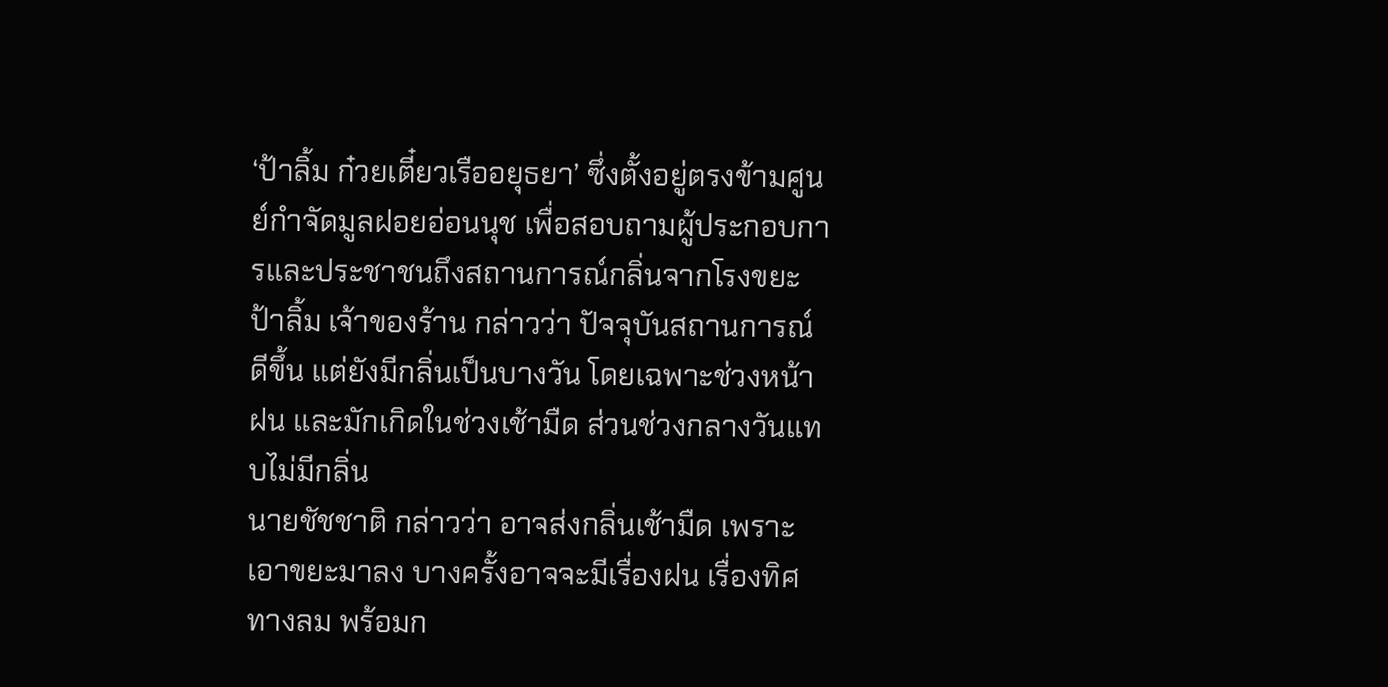‘ป้าลิ้ม ก๋วยเตี๋ยวเรืออยุธยา’ ซึ่งตั้งอยู่ตรงข้ามศูนย์กำจัดมูลฝอยอ่อนนุช เพื่อสอบถามผู้ประกอบการและประชาชนถึงสถานการณ์กลิ่นจากโรงขยะ
ป้าลิ้ม เจ้าของร้าน กล่าวว่า ปัจจุบันสถานการณ์ดีขึ้น แต่ยังมีกลิ่นเป็นบางวัน โดยเฉพาะช่วงหน้าฝน และมักเกิดในช่วงเช้ามืด ส่วนช่วงกลางวันแทบไม่มีกลิ่น
นายชัชชาติ กล่าวว่า อาจส่งกลิ่นเช้ามืด เพราะเอาขยะมาลง บางครั้งอาจจะมีเรื่องฝน เรื่องทิศทางลม พร้อมก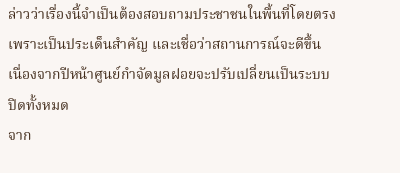ล่าวว่าเรื่องนี้จำเป็นต้องสอบถามประชาชนในพื้นที่โดยตรง เพราะเป็นประเด็นสำคัญ และเชื่อว่าสถานการณ์จะดีขึ้น เนื่องจากปีหน้าศูนย์กำจัดมูลฝอยจะปรับเปลี่ยนเป็นระบบปิดทั้งหมด
จาก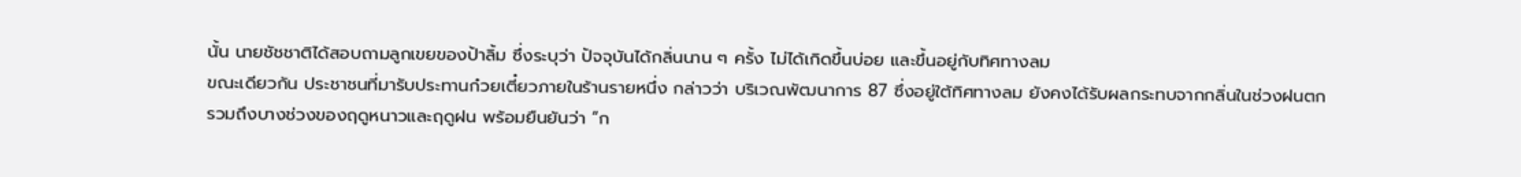นั้น นายชัชชาติได้สอบถามลูกเขยของป้าลิ้ม ซึ่งระบุว่า ปัจจุบันได้กลิ่นนาน ๆ ครั้ง ไม่ได้เกิดขึ้นบ่อย และขึ้นอยู่กับทิศทางลม
ขณะเดียวกัน ประชาชนที่มารับประทานก๋วยเตี๋ยวภายในร้านรายหนึ่ง กล่าวว่า บริเวณพัฒนาการ 87 ซึ่งอยู่ใต้ทิศทางลม ยังคงได้รับผลกระทบจากกลิ่นในช่วงฝนตก รวมถึงบางช่วงของฤดูหนาวและฤดูฝน พร้อมยืนยันว่า “ก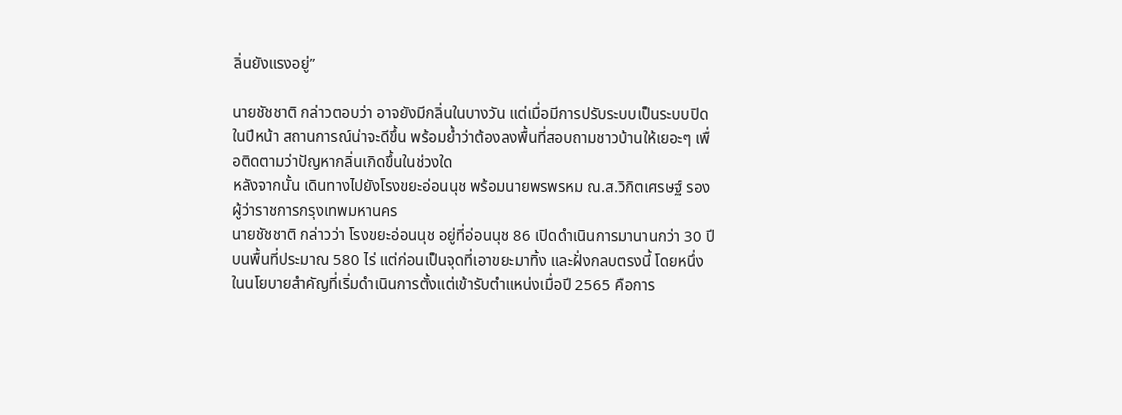ลิ่นยังแรงอยู่”

นายชัชชาติ กล่าวตอบว่า อาจยังมีกลิ่นในบางวัน แต่เมื่อมีการปรับระบบเป็นระบบปิดในปีหน้า สถานการณ์น่าจะดีขึ้น พร้อมย้ำว่าต้องลงพื้นที่สอบถามชาวบ้านให้เยอะๆ เพื่อติดตามว่าปัญหากลิ่นเกิดขึ้นในช่วงใด
หลังจากนั้น เดินทางไปยังโรงขยะอ่อนนุช พร้อมนายพรพรหม ณ.ส.วิกิตเศรษฐ์ รองผู้ว่าราชการกรุงเทพมหานคร
นายชัชชาติ กล่าวว่า โรงขยะอ่อนนุช อยู่ที่อ่อนนุช 86 เปิดดำเนินการมานานกว่า 30 ปี บนพื้นที่ประมาณ 580 ไร่ แต่ก่อนเป็นจุดที่เอาขยะมาทิ้ง และฝั่งกลบตรงนี้ โดยหนึ่งในนโยบายสำคัญที่เริ่มดำเนินการตั้งแต่เข้ารับตำแหน่งเมื่อปี 2565 คือการ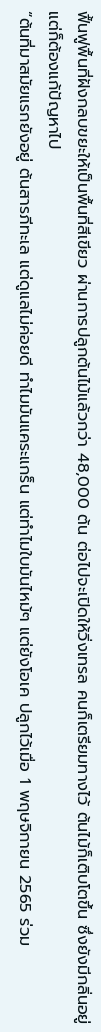ฟื้นฟูพื้นที่ฝังกลบขยะให้เป็นพื้นที่สีเขียว ผ่านการปลูกต้นไม้แล้วกว่า 48,000 ต้น ต่อไปจะเปิดให้วิ่งเทรล คนก็เตรียมทางไว้ ต้นไม้ก็เติบโตขึ้น ซึ่งยังมีกลิ่นอยู่ แต่ก็ต้องแก้ปัญหาไป
“ต้นที่มาสมัยแรกยังอยู่ ต้นสารภีทะเล แต่ดูแลไม่ค่อยดี ทำไมมันแคระแกร็น แต่ทำไมใบมันไหม้ๆ แต่ยังโอเค ปลูกไว้เมื่อ 1 พฤษจิกายน 2565 ร่วม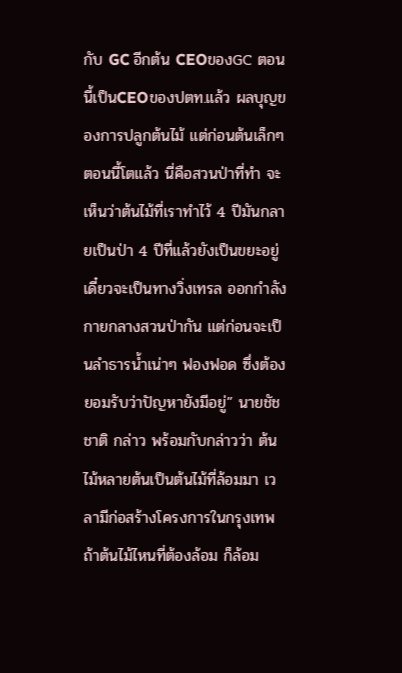กับ GC อีกต้น CEOของGC ตอนนี้เป็นCEOของปตท.แล้ว ผลบุญของการปลูกต้นไม้ แต่ก่อนต้นเล็กๆตอนนี้โตแล้ว นี่คือสวนป่าที่ทำ จะเห็นว่าต้นไม้ที่เราทำไว้ 4 ปีมันกลายเป็นป่า 4 ปีที่แล้วยังเป็นขยะอยู่ เดี๋ยวจะเป็นทางวิ่งเทรล ออกกำลังกายกลางสวนป่ากัน แต่ก่อนจะเป็นลำธารน้ำเน่าๆ ฟองฟอด ซึ่งต้องยอมรับว่าปัญหายังมีอยู่” นายชัชชาติ กล่าว พร้อมกับกล่าวว่า ต้นไม้หลายต้นเป็นต้นไม้ที่ล้อมมา เวลามีก่อสร้างโครงการในกรุงเทพ ถ้าต้นไม้ไหนที่ต้องล้อม ก็ล้อม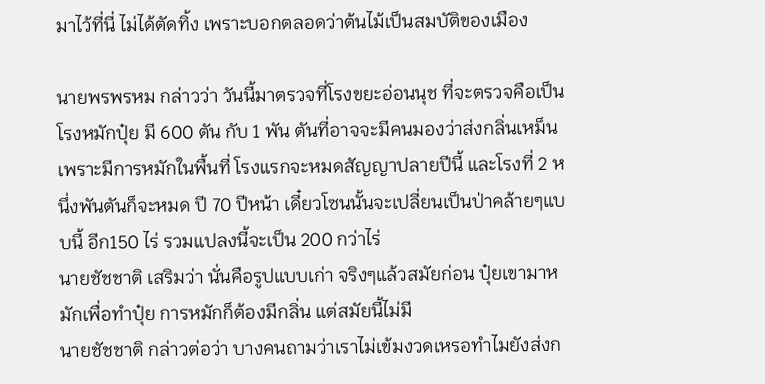มาไว้ที่นี่ ไม่ได้ตัดทิ้ง เพราะบอกตลอดว่าต้นไม้เป็นสมบัติของเมือง

นายพรพรหม กล่าวว่า วันนี้มาตรวจที่โรงขยะอ่อนนุช ที่จะตรวจคือเป็นโรงหมักปุ๋ย มี 600 ตัน กับ 1 พัน ตันที่อาจจะมีคนมองว่าส่งกลิ่นเหม็น เพราะมีการหมักในพื้นที่ โรงแรกจะหมดสัญญาปลายปีนี้ และโรงที่ 2 หนึ่งพันตันก็จะหมด ปี 70 ปีหน้า เดี๋ยวโซนนั้นจะเปลี่ยนเป็นป่าคล้ายๆแบบนี้ อีก150 ไร่ รวมแปลงนี้จะเป็น 200 กว่าไร่
นายชัชชาติ เสริมว่า นั่นคือรูปแบบเก่า จริงๆแล้วสมัยก่อน ปุ๋ยเขามาหมักเพื่อทำปุ๋ย การหมักก็ต้องมีกลิ่น แต่สมัยนี้ไม่มี
นายชัชชาติ กล่าวต่อว่า บางคนถามว่าเราไม่เข้มงวดเหรอทำไมยังส่งก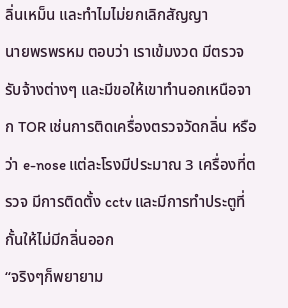ลิ่นเหม็น และทำไมไม่ยกเลิกสัญญา
นายพรพรหม ตอบว่า เราเข้มงวด มีตรวจรับจ้างต่างๆ และมีขอให้เขาทำนอกเหนือจาก TOR เช่นการติดเครื่องตรวจวัดกลิ่น หรือว่า e-nose แต่ละโรงมีประมาณ 3 เครื่องที่ตรวจ มีการติดตั้ง cctv และมีการทำประตูที่กั้นให้ไม่มีกลิ่นออก
“จริงๆก็พยายาม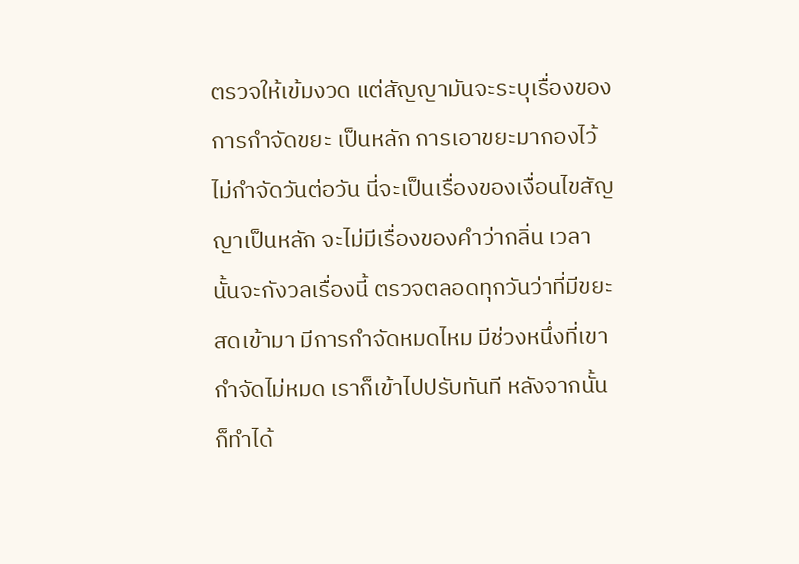ตรวจให้เข้มงวด แต่สัญญามันจะระบุเรื่องของการกำจัดขยะ เป็นหลัก การเอาขยะมากองไว้ไม่กำจัดวันต่อวัน นี่จะเป็นเรื่องของเงื่อนไขสัญญาเป็นหลัก จะไม่มีเรื่องของคำว่ากลิ่น เวลานั้นจะกังวลเรื่องนี้ ตรวจตลอดทุกวันว่าที่มีขยะสดเข้ามา มีการกำจัดหมดไหม มีช่วงหนึ่งที่เขากำจัดไม่หมด เราก็เข้าไปปรับทันที หลังจากนั้นก็ทำได้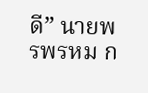ดี” นายพรพรหม ก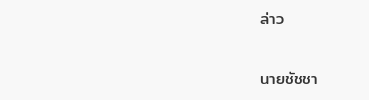ล่าว

นายชัชชา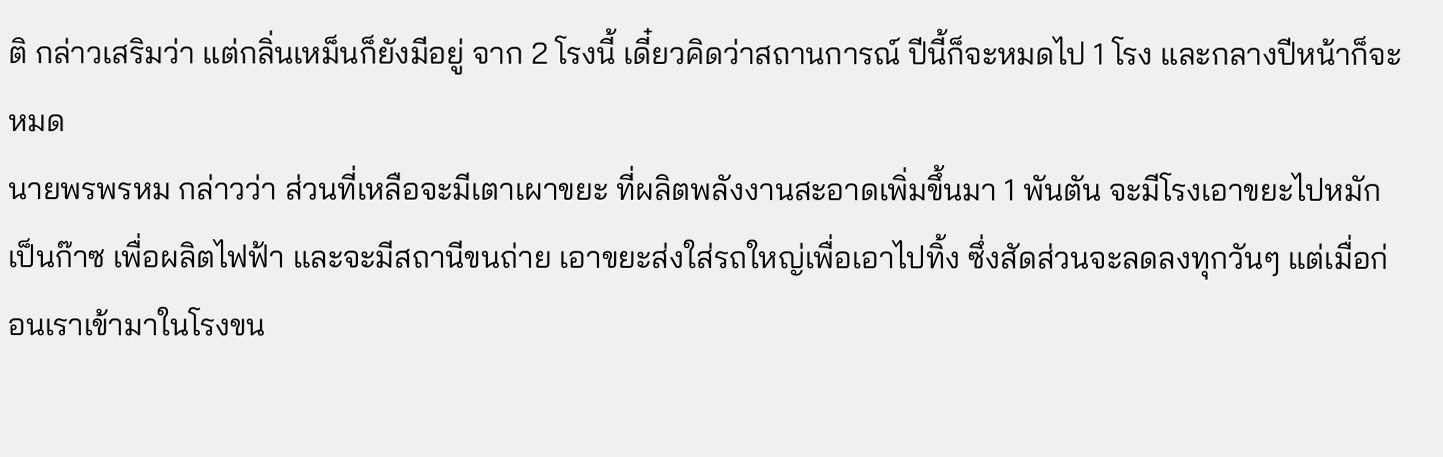ติ กล่าวเสริมว่า แต่กลิ่นเหม็นก็ยังมีอยู่ จาก 2 โรงนี้ เดี๋ยวคิดว่าสถานการณ์ ปีนี้ก็จะหมดไป 1 โรง และกลางปีหน้าก็จะหมด
นายพรพรหม กล่าวว่า ส่วนที่เหลือจะมีเตาเผาขยะ ที่ผลิตพลังงานสะอาดเพิ่มขึ้นมา 1 พันตัน จะมีโรงเอาขยะไปหมักเป็นก๊าซ เพื่อผลิตไฟฟ้า และจะมีสถานีขนถ่าย เอาขยะส่งใส่รถใหญ่เพื่อเอาไปทิ้ง ซึ่งสัดส่วนจะลดลงทุกวันๆ แต่เมื่อก่อนเราเข้ามาในโรงขน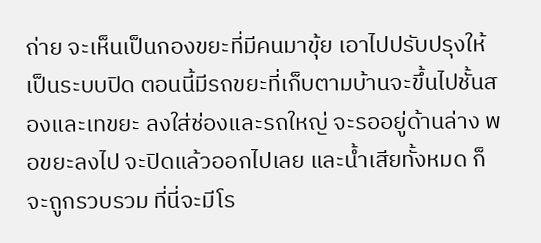ถ่าย จะเห็นเป็นกองขยะที่มีคนมาขุ้ย เอาไปปรับปรุงให้เป็นระบบปิด ตอนนี้มีรถขยะที่เก็บตามบ้านจะขึ้นไปชั้นสองและเทขยะ ลงใส่ช่องและรถใหญ่ จะรออยู่ด้านล่าง พอขยะลงไป จะปิดแล้วออกไปเลย และน้ำเสียทั้งหมด ก็จะถูกรวบรวม ที่นี่จะมีโร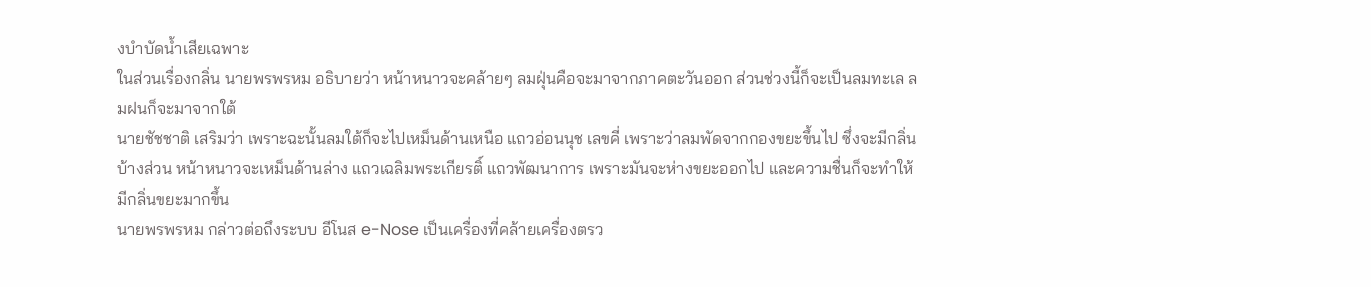งบำบัดน้ำเสียเฉพาะ
ในส่วนเรื่องกลิ่น นายพรพรหม อธิบายว่า หน้าหนาวจะคล้ายๆ ลมฝุ่นคือจะมาจากภาคตะวันออก ส่วนช่วงนี้ก็จะเป็นลมทะเล ลมฝนก็จะมาจากใต้
นายชัชชาติ เสริมว่า เพราะฉะนั้นลมใต้ก็จะไปเหม็นด้านเหนือ แถวอ่อนนุช เลขคี่ เพราะว่าลมพัดจากกองขยะขึ้นไป ซึ่งจะมีกลิ่นบ้างส่วน หน้าหนาวจะเหม็นด้านล่าง แถวเฉลิมพระเกียรติ์ แถวพัฒนาการ เพราะมันจะห่างขยะออกไป และความชื่นก็จะทำให้มีกลิ่นขยะมากขึ้น
นายพรพรหม กล่าวต่อถึงระบบ อีโนส e-Nose เป็นเครื่องที่คล้ายเครื่องตรว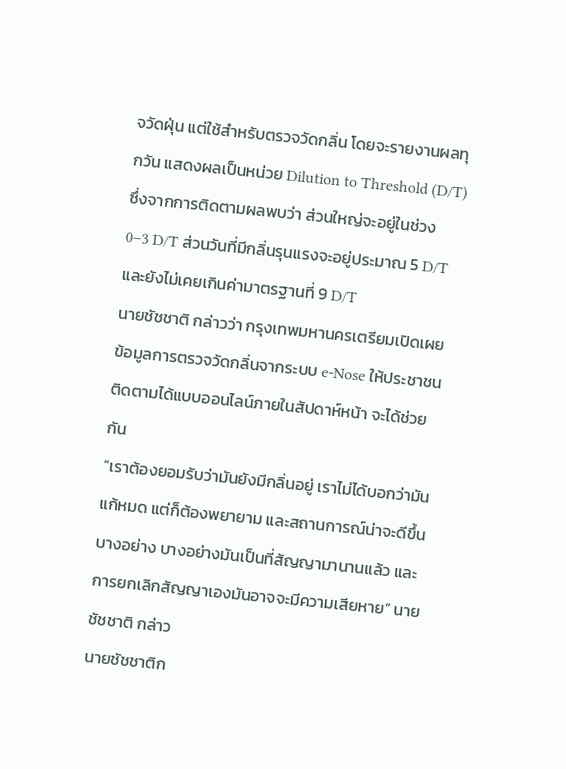จวัดฝุ่น แต่ใช้สำหรับตรวจวัดกลิ่น โดยจะรายงานผลทุกวัน แสดงผลเป็นหน่วย Dilution to Threshold (D/T) ซึ่งจากการติดตามผลพบว่า ส่วนใหญ่จะอยู่ในช่วง 0–3 D/T ส่วนวันที่มีกลิ่นรุนแรงจะอยู่ประมาณ 5 D/T และยังไม่เคยเกินค่ามาตรฐานที่ 9 D/T
นายชัชชาติ กล่าวว่า กรุงเทพมหานครเตรียมเปิดเผยข้อมูลการตรวจวัดกลิ่นจากระบบ e-Nose ให้ประชาชนติดตามได้แบบออนไลน์ภายในสัปดาห์หน้า จะได้ช่วยกัน
“เราต้องยอมรับว่ามันยังมีกลิ่นอยู่ เราไม่ได้บอกว่ามันแก้หมด แต่ก็ต้องพยายาม และสถานการณ์น่าจะดีขึ้นบางอย่าง บางอย่างมันเป็นที่สัญญามานานแล้ว และการยกเลิกสัญญาเองมันอาจจะมีความเสียหาย” นายชัชชาติ กล่าว
นายชัชชาติก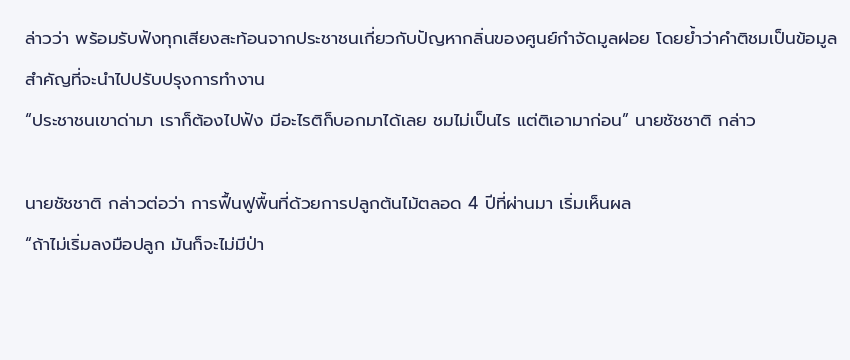ล่าวว่า พร้อมรับฟังทุกเสียงสะท้อนจากประชาชนเกี่ยวกับปัญหากลิ่นของศูนย์กำจัดมูลฝอย โดยย้ำว่าคำติชมเป็นข้อมูลสำคัญที่จะนำไปปรับปรุงการทำงาน
“ประชาชนเขาด่ามา เราก็ต้องไปฟัง มีอะไรติก็บอกมาได้เลย ชมไม่เป็นไร แต่ติเอามาก่อน” นายชัชชาติ กล่าว

นายชัชชาติ กล่าวต่อว่า การฟื้นฟูพื้นที่ด้วยการปลูกต้นไม้ตลอด 4 ปีที่ผ่านมา เริ่มเห็นผล
“ถ้าไม่เริ่มลงมือปลูก มันก็จะไม่มีป่า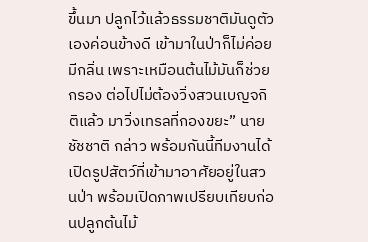ขึ้นมา ปลูกไว้แล้วธรรมชาติมันดูตัวเองค่อนข้างดี เข้ามาในป่าก็ไม่ค่อยมีกลิ่น เพราะเหมือนต้นไม้มันก็ช่วยกรอง ต่อไปไม่ต้องวิ่งสวนเบญจกิติแล้ว มาวิ่งเทรลที่กองขยะ” นายชัชชาติ กล่าว พร้อมกันนี้ทีมงานได้เปิดรูปสัตว์ที่เข้ามาอาศัยอยู่ในสวนป่า พร้อมเปิดภาพเปรียบเทียบก่อนปลูกต้นไม้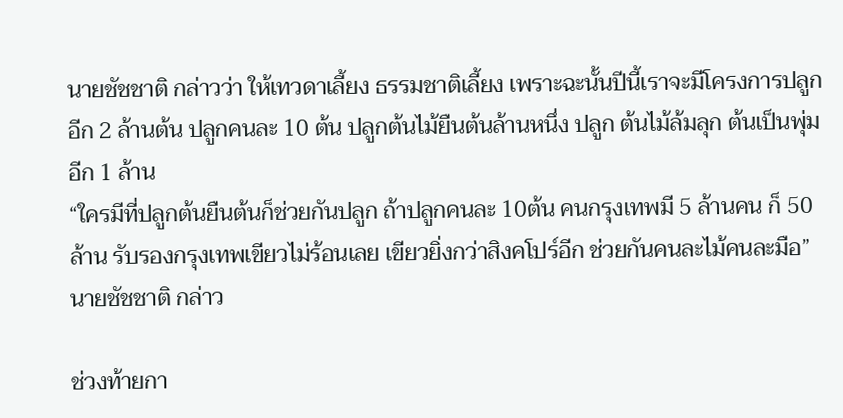นายชัชชาติ กล่าวว่า ให้เทวดาเลี้ยง ธรรมชาติเลี้ยง เพราะฉะนั้นปีนี้เราจะมีโครงการปลูกอีก 2 ล้านต้น ปลูกคนละ 10 ต้น ปลูกต้นไม้ยืนต้นล้านหนึ่ง ปลูก ต้นไม้ล้มลุก ต้นเป็นพุ่มอีก 1 ล้าน
“ใครมีที่ปลูกต้นยืนต้นก็ช่วยกันปลูก ถ้าปลูกคนละ 10ต้น คนกรุงเทพมี 5 ล้านคน ก็ 50 ล้าน รับรองกรุงเทพเขียวไม่ร้อนเลย เขียวยิ่งกว่าสิงคโปร์อีก ช่วยกันคนละไม้คนละมือ” นายชัชชาติ กล่าว

ช่วงท้ายกา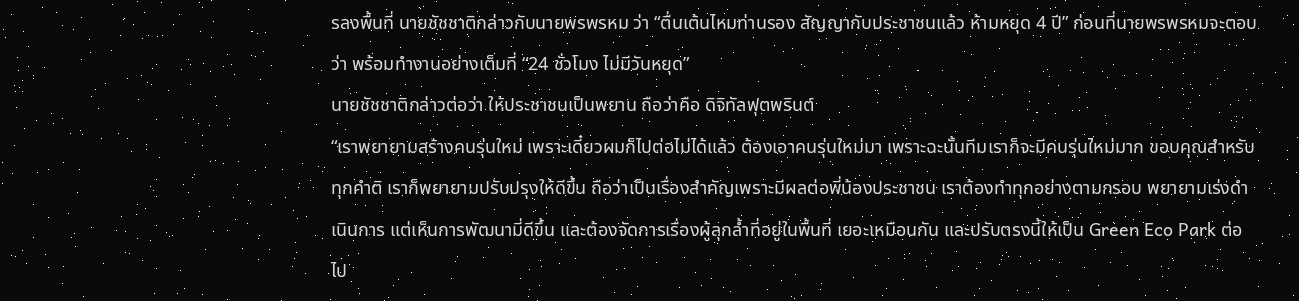รลงพื้นที่ นายชัชชาติกล่าวกับนายพรพรหม ว่า “ตื่นเต้นไหมท่านรอง สัญญากับประชาชนแล้ว ห้ามหยุด 4 ปี” ก่อนที่นายพรพรหมจะตอบว่า พร้อมทำงานอย่างเต็มที่ “24 ชั่วโมง ไม่มีวันหยุด”
นายชัชชาติกล่าวต่อว่า ให้ประชาชนเป็นพยาน ถือว่าคือ ดิจิทัลฟุตพรินต์
“เราพยายามสร้างคนรุ่นใหม่ เพราะเดี๋ยวผมก็ไปต่อไม่ได้แล้ว ต้องเอาคนรุ่นใหม่มา เพราะฉะนั้นทีมเราก็จะมีคนรุ่นใหม่มาก ขอบคุณสำหรับทุกคำติ เราก็พยายามปรับปรุงให้ดีขึ้น ถือว่าเป็นเรื่องสำคัญเพราะมีผลต่อพี่น้องประชาชน เราต้องทำทุกอย่างตามกรอบ พยายามเร่งดำเนินการ แต่เห็นการพัฒนามี่ดีขึ้น และต้องจัดการเรื่องผู้ลุกล้ำที่อยู่ในพื้นที่ เยอะเหมือนกัน และปรับตรงนี้ให้เป็น Green Eco Park ต่อไป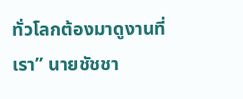ทั่วโลกต้องมาดูงานที่เรา” นายชัชชา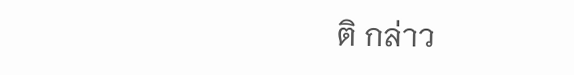ติ กล่าว